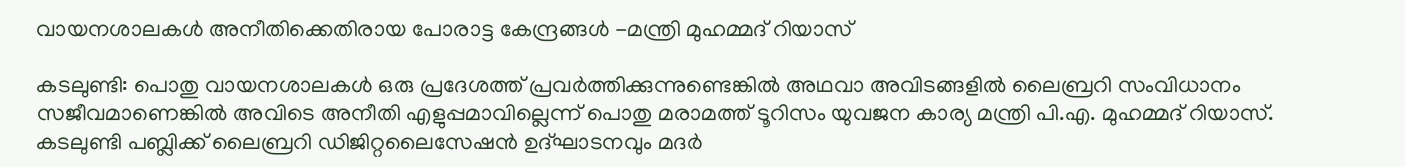വായനശാലകൾ അനീതിക്കെതിരായ പോരാട്ട കേന്ദ്രങ്ങൾ -മന്ത്രി മുഹമ്മദ് റിയാസ്

കടലുണ്ടി: പൊതു വായനശാലകൾ ഒരു പ്രദേശത്ത് പ്രവർത്തിക്കുന്നുണ്ടെങ്കിൽ അഥവാ അവിടങ്ങളിൽ ലൈബ്രറി സംവിധാനം സജീവമാണെങ്കിൽ അവിടെ അനീതി എളുപ്പമാവില്ലെന്ന് പൊതു മരാമത്ത് ടൂറിസം യുവജന കാര്യ മന്ത്രി പി.എ. മുഹമ്മദ് റിയാസ്. കടലുണ്ടി പബ്ലിക്ക് ലൈബ്രറി ഡിജിറ്റലൈസേഷൻ ഉദ്ഘാടനവും മദർ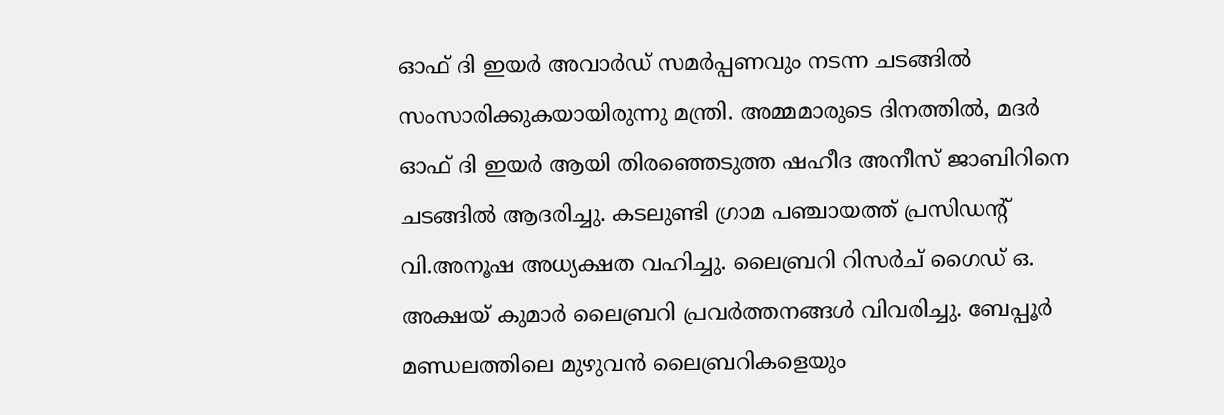ഓഫ് ദി ഇയർ അവാർഡ് സമർപ്പണവും നടന്ന ചടങ്ങിൽ സംസാരിക്കുകയായിരുന്നു മന്ത്രി. അമ്മമാരുടെ ദിനത്തിൽ, മദർ ഓഫ് ദി ഇയർ ആയി തിരഞ്ഞെടുത്ത ഷഹീദ അനീസ് ജാബിറിനെ ചടങ്ങിൽ ആദരിച്ചു. കടലുണ്ടി ഗ്രാമ പഞ്ചായത്ത് പ്രസിഡന്റ് വി.അനൂഷ അധ്യക്ഷത വഹിച്ചു. ലൈബ്രറി റിസർച് ഗൈഡ്‌ ഒ. അക്ഷയ് കുമാർ ലൈബ്രറി പ്രവർത്തനങ്ങൾ വിവരിച്ചു. ബേപ്പൂർ മണ്ഡലത്തിലെ മുഴുവൻ ലൈബ്രറികളെയും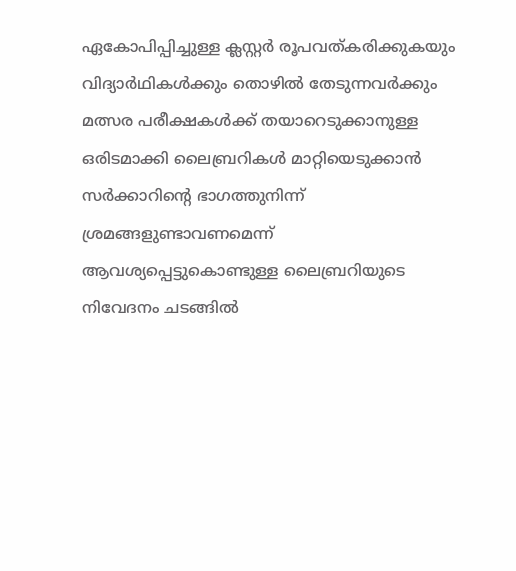ഏകോപിപ്പിച്ചുള്ള ക്ലസ്റ്റർ രൂപവത്കരിക്കുകയും വിദ്യാർഥികൾക്കും തൊഴിൽ തേടുന്നവർക്കും മത്സര പരീക്ഷകൾക്ക് തയാറെടുക്കാനുള്ള ഒരിടമാക്കി ലൈബ്രറികൾ മാറ്റിയെടുക്കാൻ സർക്കാറിന്റെ ഭാഗത്തുനിന്ന് ശ്രമങ്ങളുണ്ടാവണമെന്ന് ആവശ്യപ്പെട്ടുകൊണ്ടുള്ള ലൈബ്രറിയുടെ നിവേദനം ചടങ്ങിൽ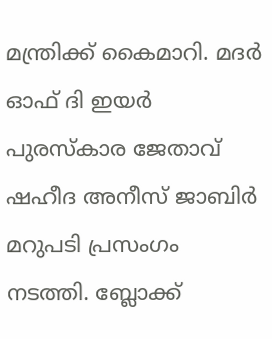മന്ത്രിക്ക് കൈമാറി. മദർ ഓഫ് ദി ഇയർ പുരസ്‌കാര ജേതാവ് ഷഹീദ അനീസ് ജാബിർ മറുപടി പ്രസംഗം നടത്തി. ബ്ലോക്ക്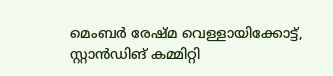മെംബർ രേഷ്മ വെള്ളായിക്കോട്ട്, സ്റ്റാൻഡിങ് കമ്മിറ്റി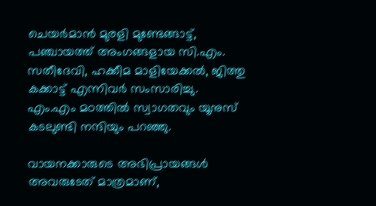ചെയർമാൻ മുരളി മുണ്ടേങ്ങാട്ട്, പഞ്ചായത്ത് അംഗങ്ങളായ സി.എം. സതീദേവി, ഹക്കീമ മാളിയേക്കൽ, ജിത്തു കക്കാട്ട് എന്നിവർ സംസാരിച്ചു. എം.എം മഠത്തിൽ സ്വാഗതവും യൂനുസ് കടലുണ്ടി നന്ദിയും പറഞ്ഞു.

വായനക്കാരുടെ അഭിപ്രായങ്ങള്‍ അവരുടേത് മാത്രമാണ്,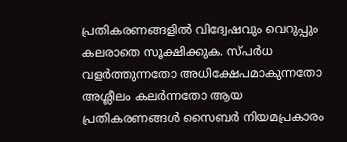പ്രതികരണങ്ങളിൽ വിദ്വേഷവും വെറുപ്പും കലരാതെ സൂക്ഷിക്കുക. സ്പർധ വളർത്തുന്നതോ അധിക്ഷേപമാകുന്നതോ അശ്ലീലം കലർന്നതോ ആയ പ്രതികരണങ്ങൾ സൈബർ നിയമപ്രകാരം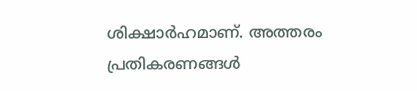ശിക്ഷാർഹമാണ്. അത്തരം പ്രതികരണങ്ങൾ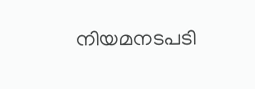നിയമനടപടി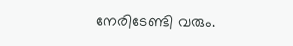നേരിടേണ്ടി വരും.